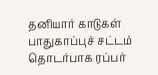தனியார் காடுகள் பாதுகாப்புச் சட்டம் தொடர்பாக ரப்பர்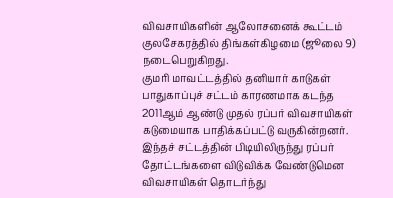விவசாயிகளின் ஆலோசனைக் கூட்டம் குலசேகரத்தில் திங்கள்கிழமை (ஜூலை 9) நடைபெறுகிறது.
குமரி மாவட்டத்தில் தனியார் காடுகள் பாதுகாப்புச் சட்டம் காரணமாக கடந்த 2011ஆம் ஆண்டு முதல் ரப்பர் விவசாயிகள் கடுமையாக பாதிக்கப்பட்டு வருகின்றனர்.
இந்தச் சட்டத்தின் பிடியிலிருந்து ரப்பர் தோட்டங்களை விடுவிக்க வேண்டுமென விவசாயிகள் தொடர்ந்து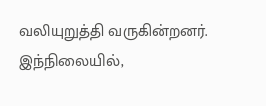வலியுறுத்தி வருகின்றனர். இந்நிலையில்,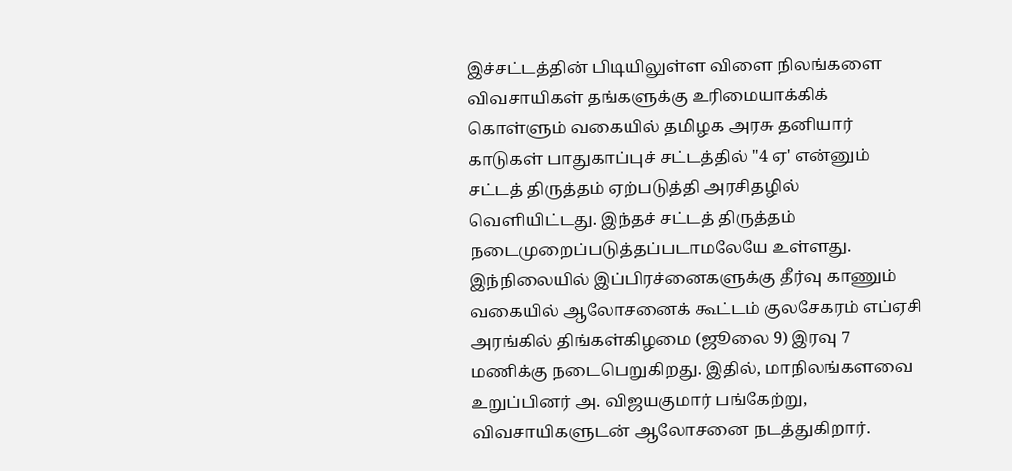இச்சட்டத்தின் பிடியிலுள்ள விளை நிலங்களை விவசாயிகள் தங்களுக்கு உரிமையாக்கிக் கொள்ளும் வகையில் தமிழக அரசு தனியார் காடுகள் பாதுகாப்புச் சட்டத்தில் "4 ஏ' என்னும் சட்டத் திருத்தம் ஏற்படுத்தி அரசிதழில் வெளியிட்டது. இந்தச் சட்டத் திருத்தம் நடைமுறைப்படுத்தப்படாமலேயே உள்ளது. இந்நிலையில் இப்பிரச்னைகளுக்கு தீர்வு காணும் வகையில் ஆலோசனைக் கூட்டம் குலசேகரம் எப்ஏசி அரங்கில் திங்கள்கிழமை (ஜூலை 9) இரவு 7 மணிக்கு நடைபெறுகிறது. இதில், மாநிலங்களவை உறுப்பினர் அ. விஜயகுமார் பங்கேற்று, விவசாயிகளுடன் ஆலோசனை நடத்துகிறார்.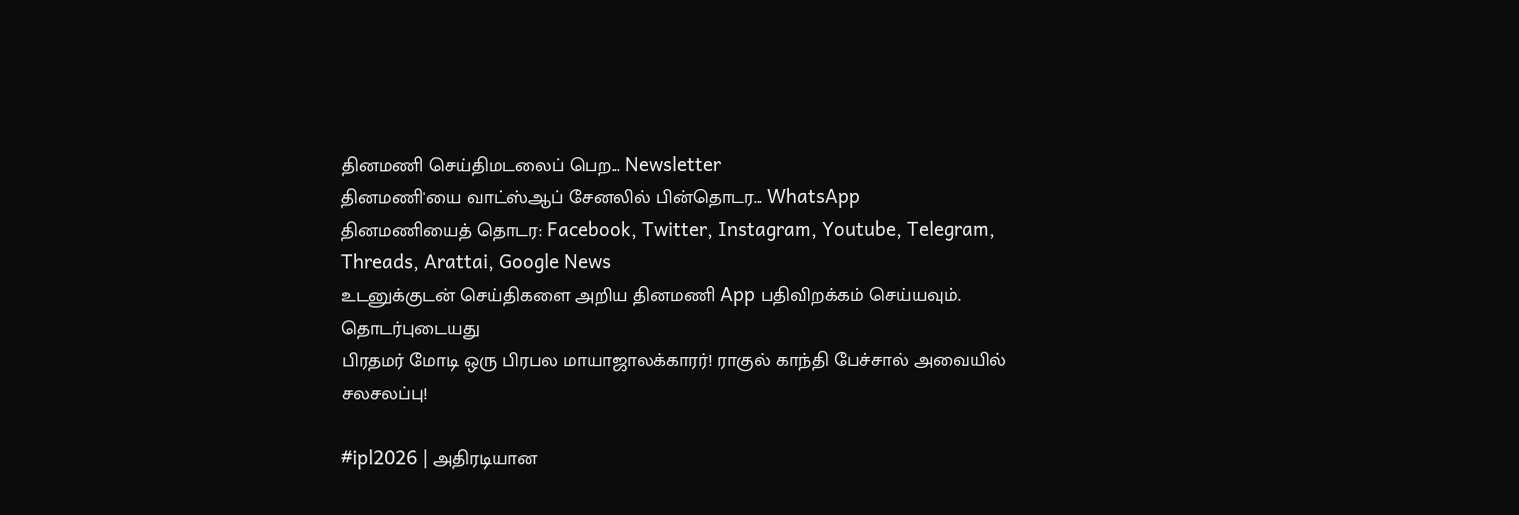தினமணி செய்திமடலைப் பெற... Newsletter
தினமணி'யை வாட்ஸ்ஆப் சேனலில் பின்தொடர... WhatsApp
தினமணியைத் தொடர: Facebook, Twitter, Instagram, Youtube, Telegram, Threads, Arattai, Google News
உடனுக்குடன் செய்திகளை அறிய தினமணி App பதிவிறக்கம் செய்யவும்.
தொடர்புடையது
பிரதமர் மோடி ஒரு பிரபல மாயாஜாலக்காரர்! ராகுல் காந்தி பேச்சால் அவையில் சலசலப்பு!

#ipl2026 | அதிரடியான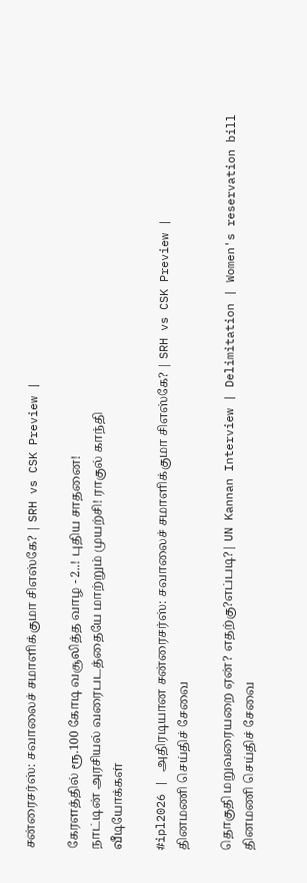சன்ரைசர்ஸ்: சவாலைச் சமாளிக்குமா சிஎஸ்கே? | SRH vs CSK Preview |

கேரளத்தில் ரூ.100 கோடி வசூலித்த வாழ - 2..! புதிய சாதனை!
நாட்டின் அரசியல் வரைபடத்தையே மாற்றும் முயற்சி! ராகுல் காந்தி
வீடியோக்கள்

#ipl2026 | அதிரடியான சன்ரைசர்ஸ்: சவாலைச் சமாளிக்குமா சிஎஸ்கே? | SRH vs CSK Preview |
தினமணி செய்திச் சேவை

தொகுதி மறுவரையறை ஏன்? எதற்கு?எப்படி?| UN Kannan Interview | Delimitation | Women's reservation bill
தினமணி செய்திச் சேவை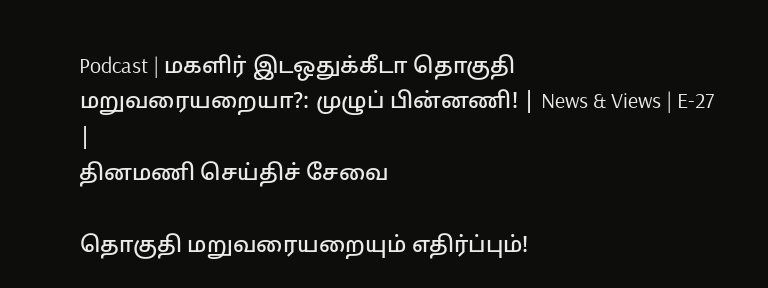Podcast | மகளிர் இடஒதுக்கீடா தொகுதி மறுவரையறையா?: முழுப் பின்னணி! | News & Views | E-27 |
தினமணி செய்திச் சேவை

தொகுதி மறுவரையறையும் எதிர்ப்பும்!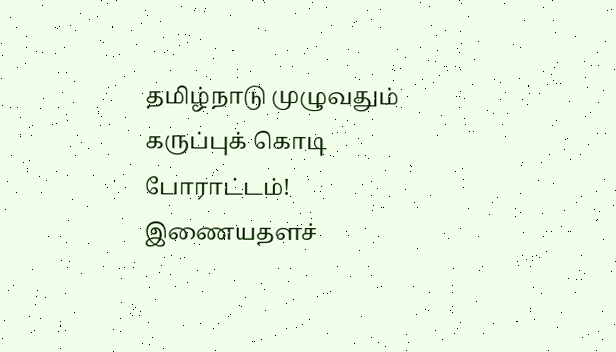தமிழ்நாடு முழுவதும் கருப்புக் கொடி போராட்டம்!
இணையதளச்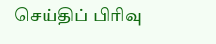செய்திப் பிரிவு